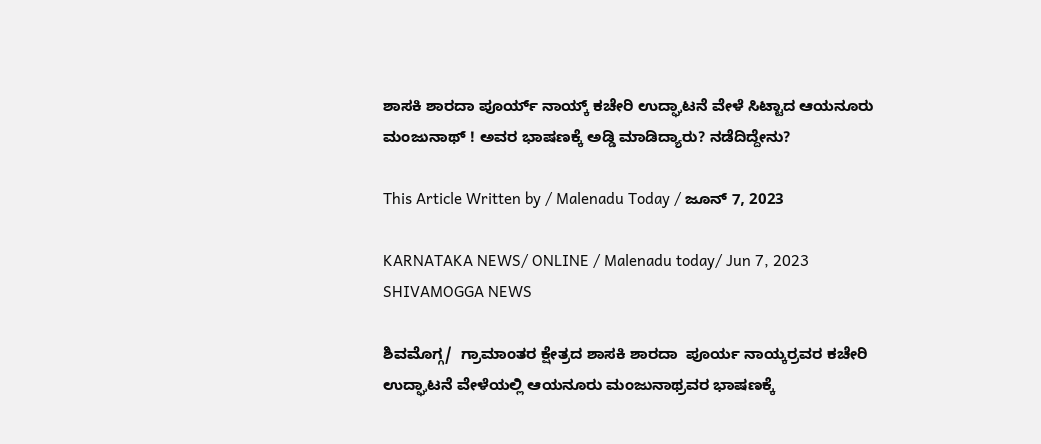ಶಾಸಕಿ ಶಾರದಾ ಪೂರ್ಯ್ ನಾಯ್ಕ್ ಕಚೇರಿ ಉದ್ಘಾಟನೆ ವೇಳೆ ಸಿಟ್ಟಾದ ಆಯನೂರು ಮಂಜುನಾಥ್ ! ಅವರ ಭಾಷಣಕ್ಕೆ ಅಡ್ಡಿ ಮಾಡಿದ್ಯಾರು? ನಡೆದಿದ್ದೇನು?

This Article Written by / Malenadu Today / ಜೂನ್ 7, 2023

KARNATAKA NEWS/ ONLINE / Malenadu today/ Jun 7, 2023 SHIVAMOGGA NEWS

ಶಿವಮೊಗ್ಗ/  ಗ್ರಾಮಾಂತರ ಕ್ಷೇತ್ರದ ಶಾಸಕಿ ಶಾರದಾ  ಪೂರ್ಯ ನಾಯ್ಕರ್ರವರ ಕಚೇರಿ ಉದ್ಘಾಟನೆ ವೇಳೆಯಲ್ಲಿ ಆಯನೂರು ಮಂಜುನಾಥ್ರವರ ಭಾಷಣಕ್ಕೆ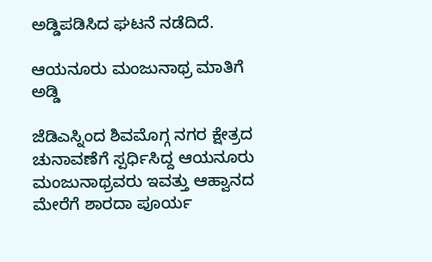ಅಡ್ಡಿಪಡಿಸಿದ ಘಟನೆ ನಡೆದಿದೆ.

ಆಯನೂರು ಮಂಜುನಾಥ್ರ ಮಾತಿಗೆ ಅಡ್ಡಿ

ಜೆಡಿಎಸ್ನಿಂದ ಶಿವಮೊಗ್ಗ ನಗರ ಕ್ಷೇತ್ರದ ಚುನಾವಣೆಗೆ ಸ್ಪರ್ಧಿಸಿದ್ದ ಆಯನೂರು ಮಂಜುನಾಥ್ರವರು ಇವತ್ತು ಆಹ್ವಾನದ ಮೇರೆಗೆ ಶಾರದಾ ಪೂರ್ಯ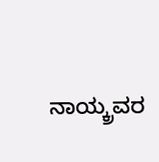ನಾಯ್ಕ್ರವರ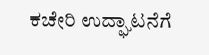ಕಚೇರಿ ಉದ್ಘಾಟನೆಗೆ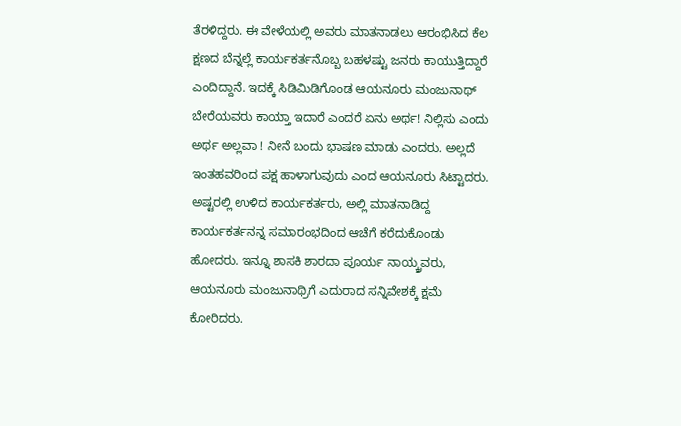ತೆರಳಿದ್ದರು. ಈ ವೇಳೆಯಲ್ಲಿ ಅವರು ಮಾತನಾಡಲು ಆರಂಭಿಸಿದ ಕೆಲ ಕ್ಷಣದ ಬೆನ್ನಲ್ಲೆ ಕಾರ್ಯಕರ್ತನೊಬ್ಬ ಬಹಳಷ್ಟು ಜನರು ಕಾಯುತ್ತಿದ್ದಾರೆ ಎಂದಿದ್ದಾನೆ. ಇದಕ್ಕೆ ಸಿಡಿಮಿಡಿಗೊಂಡ ಆಯನೂರು ಮಂಜುನಾಥ್   ಬೇರೆಯವರು ಕಾಯ್ತಾ ಇದಾರೆ ಎಂದರೆ ಏನು ಅರ್ಥ! ನಿಲ್ಲಿಸು ಎಂದು ಅರ್ಥ ಅಲ್ಲವಾ ! ನೀನೆ ಬಂದು ಭಾಷಣ ಮಾಡು ಎಂದರು. ಅಲ್ಲದೆ ಇಂತಹವರಿಂದ ಪಕ್ಷ ಹಾಳಾಗುವುದು ಎಂದ ಆಯನೂರು ಸಿಟ್ಟಾದರು. ಅಷ್ಟರಲ್ಲಿ ಉಳಿದ ಕಾರ್ಯಕರ್ತರು, ಅಲ್ಲಿ ಮಾತನಾಡಿದ್ದ ಕಾರ್ಯಕರ್ತನನ್ನ ಸಮಾರಂಭದಿಂದ ಆಚೆಗೆ ಕರೆದುಕೊಂಡು ಹೋದರು. ಇನ್ನೂ ಶಾಸಕಿ ಶಾರದಾ ಪೂರ್ಯ ನಾಯ್ಕ್ರವರು, ಆಯನೂರು ಮಂಜುನಾಥ್ರಿಗೆ ಎದುರಾದ ಸನ್ನಿವೇಶಕ್ಕೆ ಕ್ಷಮೆ ಕೋರಿದರು.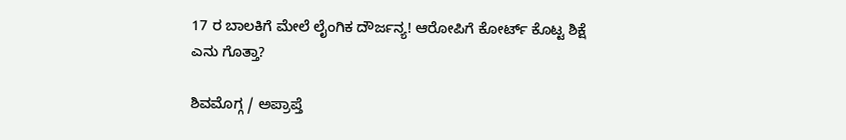17 ರ ಬಾಲಕಿಗೆ ಮೇಲೆ ಲೈಂಗಿಕ ದೌರ್ಜನ್ಯ! ಆರೋಪಿಗೆ ಕೋರ್ಟ್ ಕೊಟ್ಟ ಶಿಕ್ಷೆ ಎನು ಗೊತ್ತಾ?

ಶಿವಮೊಗ್ಗ / ಅಪ್ರಾಪ್ತೆ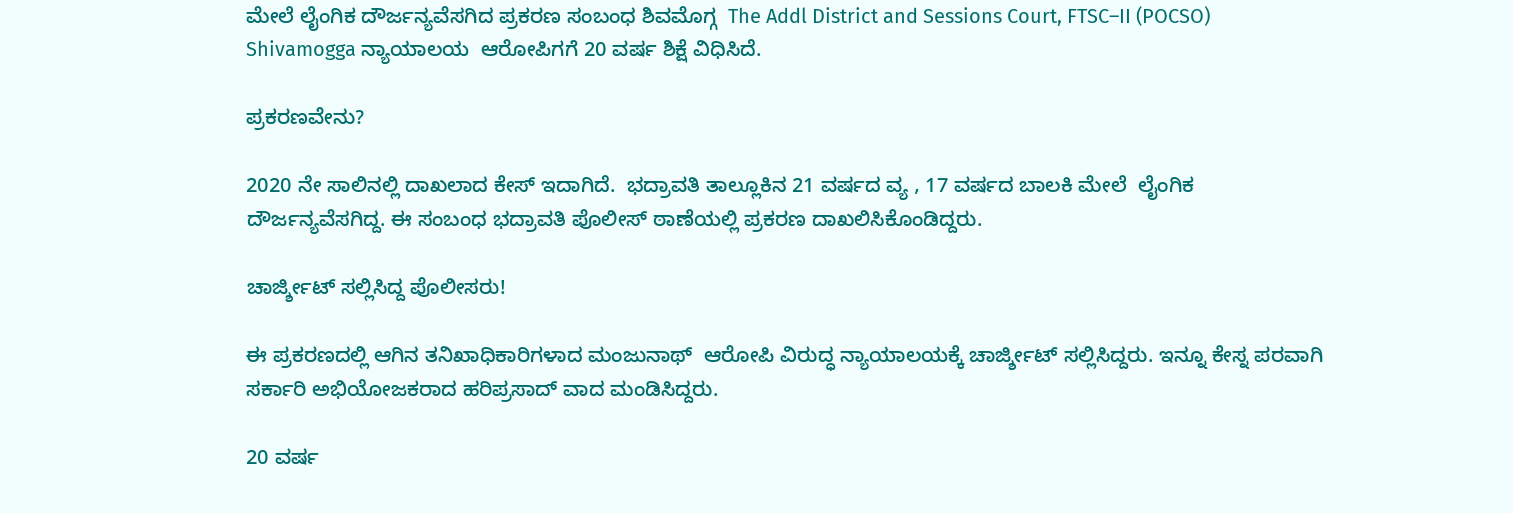ಮೇಲೆ ಲೈಂಗಿಕ ದೌರ್ಜನ್ಯವೆಸಗಿದ ಪ್ರಕರಣ ಸಂಬಂಧ ಶಿವಮೊಗ್ಗ  The Addl District and Sessions Court, FTSC–II (POCSO) Shivamogga ನ್ಯಾಯಾಲಯ  ಆರೋಪಿಗಗೆ 20 ವರ್ಷ ಶಿಕ್ಷೆ ವಿಧಿಸಿದೆ.

ಪ್ರಕರಣವೇನು?

2020 ನೇ ಸಾಲಿನಲ್ಲಿ ದಾಖಲಾದ ಕೇಸ್ ಇದಾಗಿದೆ.  ಭದ್ರಾವತಿ ತಾಲ್ಲೂಕಿನ 21 ವರ್ಷದ ವ್ಯ , 17 ವರ್ಷದ ಬಾಲಕಿ ಮೇಲೆ  ಲೈಂಗಿಕ ದೌರ್ಜನ್ಯವೆಸಗಿದ್ದ. ಈ ಸಂಬಂಧ ಭದ್ರಾವತಿ ಪೊಲೀಸ್ ಠಾಣೆಯಲ್ಲಿ ಪ್ರಕರಣ ದಾಖಲಿಸಿಕೊಂಡಿದ್ದರು.

ಚಾರ್ಜ್ಶೀಟ್ ಸಲ್ಲಿಸಿದ್ದ ಪೊಲೀಸರು!

ಈ ಪ್ರಕರಣದಲ್ಲಿ ಆಗಿನ ತನಿಖಾಧಿಕಾರಿಗಳಾದ ಮಂಜುನಾಥ್  ಆರೋಪಿ ವಿರುದ್ಧ ನ್ಯಾಯಾಲಯಕ್ಕೆ ಚಾರ್ಜ್ಶೀಟ್ ಸಲ್ಲಿಸಿದ್ದರು. ಇನ್ನೂ ಕೇಸ್ನ ಪರವಾಗಿ ಸರ್ಕಾರಿ ಅಭಿಯೋಜಕರಾದ ಹರಿಪ್ರಸಾದ್ ವಾದ ಮಂಡಿಸಿದ್ದರು.

20 ವರ್ಷ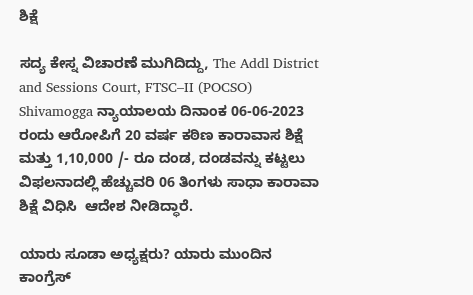ಶಿಕ್ಷೆ

ಸದ್ಯ ಕೇಸ್ನ ವಿಚಾರಣೆ ಮುಗಿದಿದ್ದು, The Addl District and Sessions Court, FTSC–II (POCSO) Shivamogga ನ್ಯಾಯಾಲಯ ದಿನಾಂಕ 06-06-2023 ರಂದು ಆರೋಪಿಗೆ 20 ವರ್ಷ ಕಠಿಣ ಕಾರಾವಾಸ ಶಿಕ್ಷೆ ಮತ್ತು 1,10,000 /- ರೂ ದಂಡ, ದಂಡವನ್ನು ಕಟ್ಟಲು ವಿಫಲನಾದಲ್ಲಿ ಹೆಚ್ಚುವರಿ 06 ತಿಂಗಳು ಸಾಧಾ ಕಾರಾವಾ ಶಿಕ್ಷೆ ವಿಧಿಸಿ  ಆದೇಶ ನೀಡಿದ್ಧಾರೆ.

ಯಾರು ಸೂಡಾ ಅಧ್ಯಕ್ಷರು? ಯಾರು ಮುಂದಿನ ಕಾಂಗ್ರೆಸ್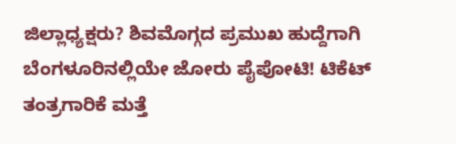ಜಿಲ್ಲಾಧ್ಯಕ್ಷರು? ಶಿವಮೊಗ್ಗದ ಪ್ರಮುಖ ಹುದ್ದೆಗಾಗಿ ಬೆಂಗಳೂರಿನಲ್ಲಿಯೇ ಜೋರು ಪೈಪೋಟಿ! ಟಿಕೆಟ್ ತಂತ್ರಗಾರಿಕೆ ಮತ್ತೆ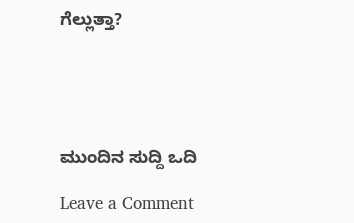ಗೆಲ್ಲುತ್ತಾ?





ಮುಂದಿನ ಸುದ್ದಿ ಒದಿ

Leave a Comment